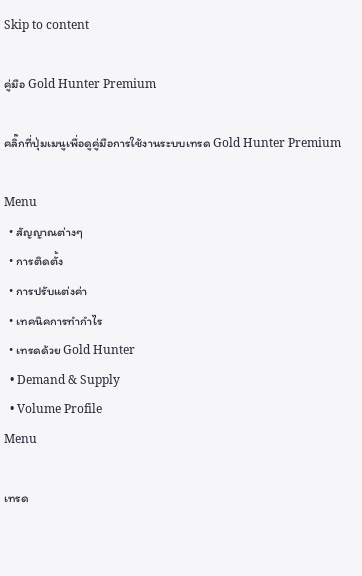Skip to content

คู่มือ Gold Hunter Premium

คลิ๊กที่ปุ่มเมนูเพื่อดูคู่มือการใช้งานระบบเทรด Gold Hunter Premium

Menu
  • สัญญาณต่างๆ
  • การติดตั้ง
  • การปรับแต่งค่า
  • เทคนิคการทำกำไร
  • เทรดด้วย Gold Hunter
  • Demand & Supply
  • Volume Profile
Menu

เทรด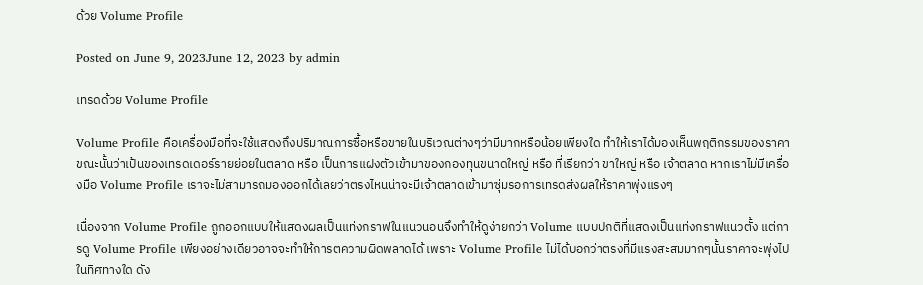ด้วย Volume Profile

Posted on June 9, 2023June 12, 2023 by admin

เทรดด้วย Volume Profile

Volume Profile คือเครื่องมือที่จะใช้แสดงถึงปริมาณการซื้อหรือขายในบริเวณต่างๆว่ามีมากหรือน้อยเพียงใด ทำให้เราได้มองเห็นพฤติกรรมของราคาขณะนั้นว่าเป้นของเทรดเดอร์รายย่อยในตลาด หรือ เป็นการแฝงตัวเข้ามาของกองทุนขนาดใหญ่ หรือ ที่เรียกว่า ขาใหญ่ หรือ เจ้าตลาด หากเราไม่มีเครื่องมือ Volume Profile เราจะไม่สามารถมองออกได้เลยว่าตรงไหนน่าจะมีเจ้าตลาดเข้ามาซุ่มรอการเทรดส่งผลให้ราคาพุ่งแรงๆ

เนื่องจาก Volume Profile ถูกออกแบบให้แสดงผลเป็นแท่งกราฟในแนวนอนจึงทำให้ดูง่ายกว่า Volume แบบปกติที่แสดงเป็นแท่งกราฟแนวตั้ง แต่การดู Volume Profile เพียงอย่างเดียวอาจจะทำให้การตความผิดพลาดได้ เพราะ Volume Profile ไม่ได้บอกว่าตรงที่มีแรงสะสมมากๆนั้นราคาจะพุ่งไปในทิศทางใด ดัง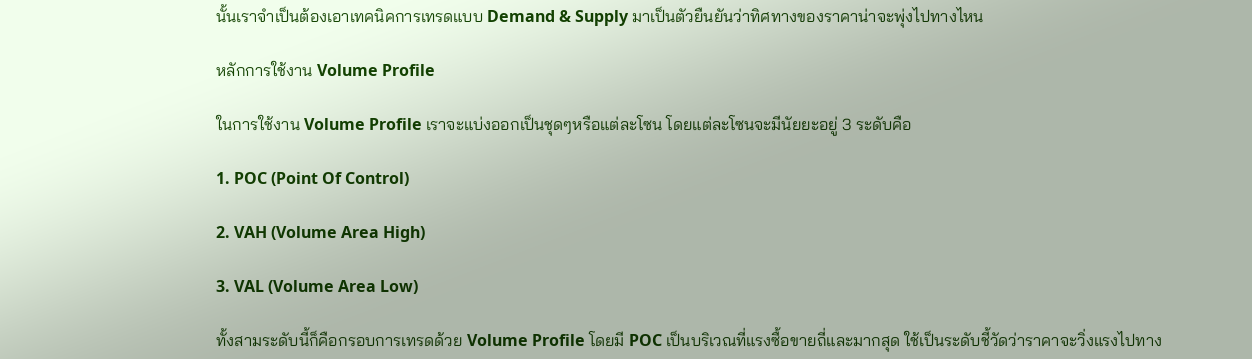นั้นเราจำเป็นต้องเอาเทคนิคการเทรดแบบ Demand & Supply มาเป็นตัวยืนยันว่าทิศทางของราคาน่าจะพุ่งไปทางไหน

หลักการใช้งาน Volume Profile

ในการใช้งาน Volume Profile เราจะแบ่งออกเป็นชุดๆหรือแต่ละโซน โดยแต่ละโซนจะมีนัยยะอยู่ 3 ระดับคือ

1. POC (Point Of Control)

2. VAH (Volume Area High)

3. VAL (Volume Area Low)

ทั้งสามระดับนี้ก็คือกรอบการเทรดด้วย Volume Profile โดยมี POC เป็นบริเวณที่แรงซื้อขายถี่และมากสุด ใช้เป็นระดับชี้วัดว่าราคาจะวิ่งแรงไปทาง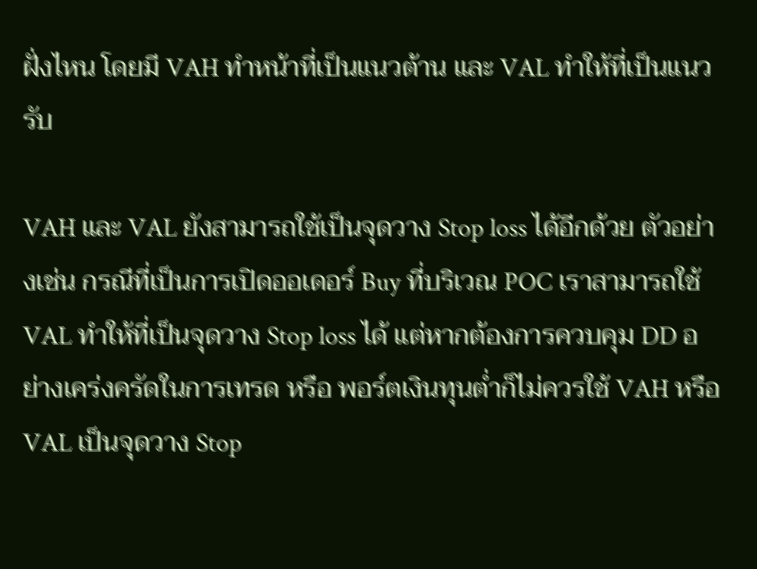ฝั่งไหน โดยมี VAH ทำหน้าที่เป็นแนวต้าน และ VAL ทำให้ที่เป็นแนวรับ

VAH และ VAL ยังสามารถใช้เป็นจุดวาง Stop loss ได้อีกด้วย ตัวอย่างเช่น กรณีที่เป็นการเปิดออเดอร์ Buy ที่บริเวณ POC เราสามารถใช้ VAL ทำให้ที่เป็นจุดวาง Stop loss ได้ แต่หากต้องการควบคุม DD อย่างเคร่งครัดในการเทรด หรือ พอร์ตเงินทุนต่ำก็ไม่ควรใช้ VAH หรือ VAL เป็นจุดวาง Stop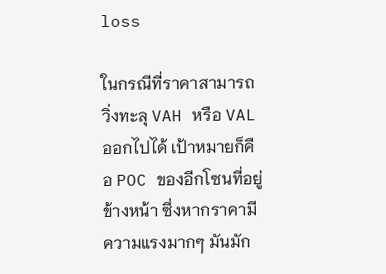loss

ในกรณีที่ราคาสามารถวิ่งทะลุ VAH หรือ VAL ออกไปได้ เป้าหมายก็คือ POC ของอีกโซนที่อยู่ข้างหน้า ซึ่งหากราคามีความแรงมากๆ มันมัก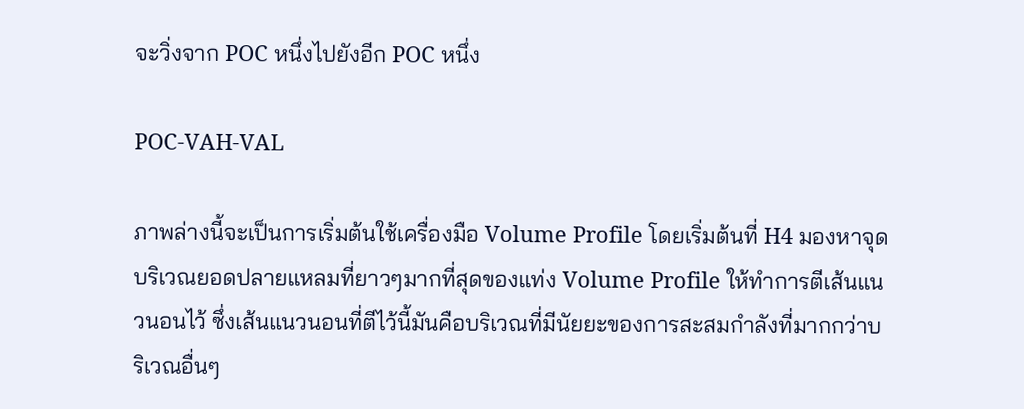จะวิ่งจาก POC หนึ่งไปยังอีก POC หนึ่ง

POC-VAH-VAL

ภาพล่างนี้จะเป็นการเริ่มต้นใช้เครื่องมือ Volume Profile โดยเริ่มต้นที่ H4 มองหาจุดบริเวณยอดปลายแหลมที่ยาวๆมากที่สุดของแท่ง Volume Profile ให้ทำการตีเส้นแนวนอนไว้ ซึ่งเส้นแนวนอนที่ตีไว้นี้มันคือบริเวณที่มีนัยยะของการสะสมกำลังที่มากกว่าบริเวณอื่นๆ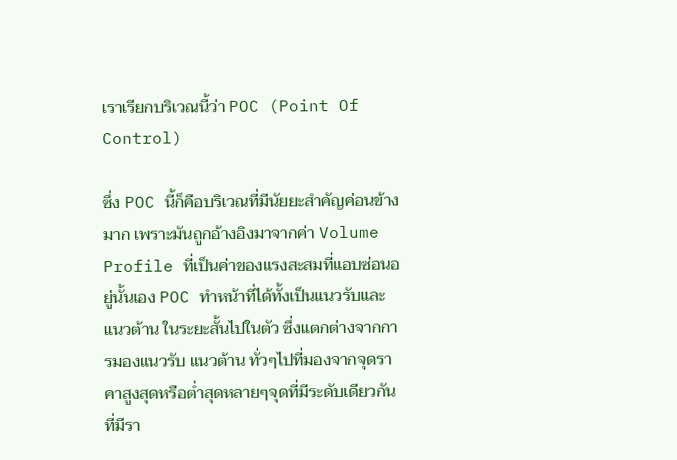เราเรียกบริเวณนี้ว่า POC (Point Of Control)

ซึ่ง POC นี้ก็คือบริเวณที่มีนัยยะสำคัญค่อนข้างมาก เพราะมันถูกอ้างอิงมาจากค่า Volume Profile ที่เป็นค่าของแรงสะสมที่แอบซ่อนอยู่นั้นเอง POC ทำหน้าที่ได้ทั้งเป็นแนวรับและแนวต้าน ในระยะสั้นไปในตัว ซึ่งแตกต่างจากการมองแนวรับ แนวต้าน ทั่วๆไปที่มองจากจุดราคาสูงสุดหรือต่ำสุดหลายๆจุดที่มีระดับเดียวกันที่มีรา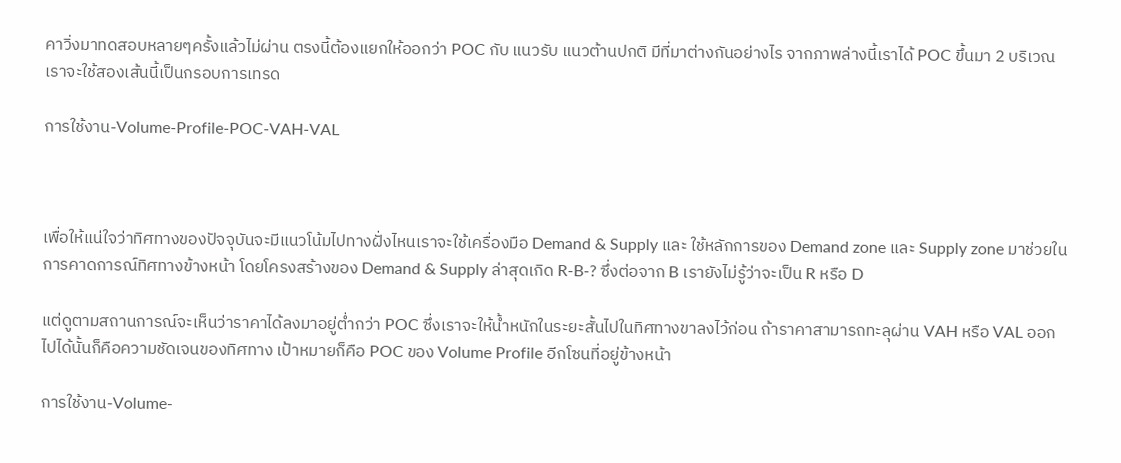คาวิ่งมาทดสอบหลายๆครั้งแล้วไม่ผ่าน ตรงนี้ต้องแยกให้ออกว่า POC กับ แนวรับ แนวต้านปกติ มีที่มาต่างกันอย่างไร จากภาพล่างนี้เราได้ POC ขึ้นมา 2 บริเวณ เราจะใช้สองเส้นนี้เป็นกรอบการเทรด

การใช้งาน-Volume-Profile-POC-VAH-VAL



เพื่อให้แน่ใจว่าทิศทางของปัจจุบันจะมีแนวโน้มไปทางฝั่งไหนเราจะใช้เครื่องมือ Demand & Supply และ ใช้หลักการของ Demand zone และ Supply zone มาช่วยในการคาดการณ์ทิศทางข้างหน้า โดยโครงสร้างของ Demand & Supply ล่าสุดเกิด R-B-? ซึ่งต่อจาก B เรายังไม่รู้ว่าจะเป็น R หรือ D

แต่ดูตามสถานการณ์จะเห็นว่าราคาได้ลงมาอยู่ต่ำกว่า POC ซึ่งเราจะให้น้ำหนักในระยะสั้นไปในทิศทางขาลงไว้ก่อน ถ้าราคาสามารถทะลุผ่าน VAH หรือ VAL ออกไปได้นั้นก็คือความชัดเจนของทิศทาง เป้าหมายก็คือ POC ของ Volume Profile อีกโซนที่อยู่ข้างหน้า

การใช้งาน-Volume-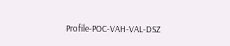Profile-POC-VAH-VAL-DSZ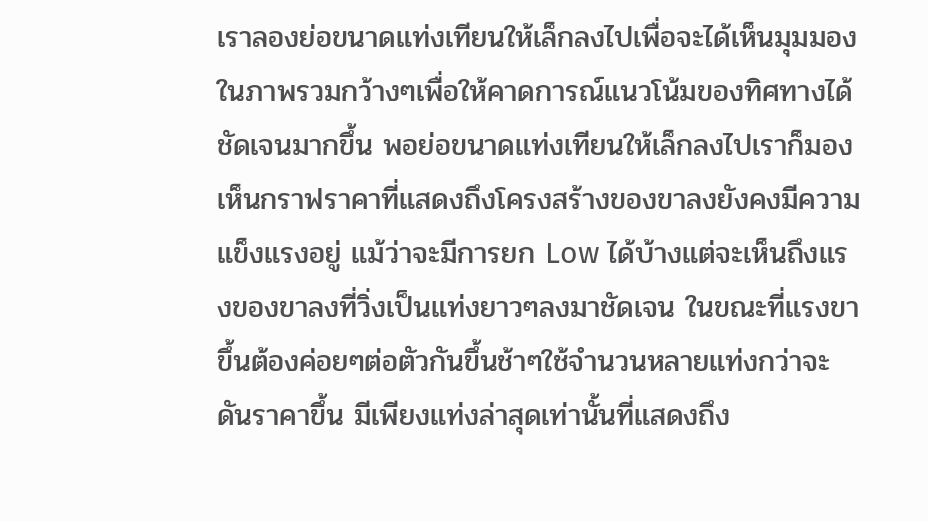เราลองย่อขนาดแท่งเทียนให้เล็กลงไปเพื่อจะได้เห็นมุมมองในภาพรวมกว้างๆเพื่อให้คาดการณ์แนวโน้มของทิศทางได้ชัดเจนมากขึ้น พอย่อขนาดแท่งเทียนให้เล็กลงไปเราก็มองเห็นกราฟราคาที่แสดงถึงโครงสร้างของขาลงยังคงมีความแข็งแรงอยู่ แม้ว่าจะมีการยก Low ได้บ้างแต่จะเห็นถึงแรงของขาลงที่วิ่งเป็นแท่งยาวๆลงมาชัดเจน ในขณะที่แรงขาขึ้นต้องค่อยๆต่อตัวกันขึ้นช้าๆใช้จำนวนหลายแท่งกว่าจะดันราคาขึ้น มีเพียงแท่งล่าสุดเท่านั้นที่แสดงถึง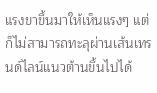แรงขาขึ้นมาให้เห็นแรงๆ แต่ก็ไม่สามารถทะลุผ่านเส้นเทรนด์ไลน์แนวต้านขึ้นไปได้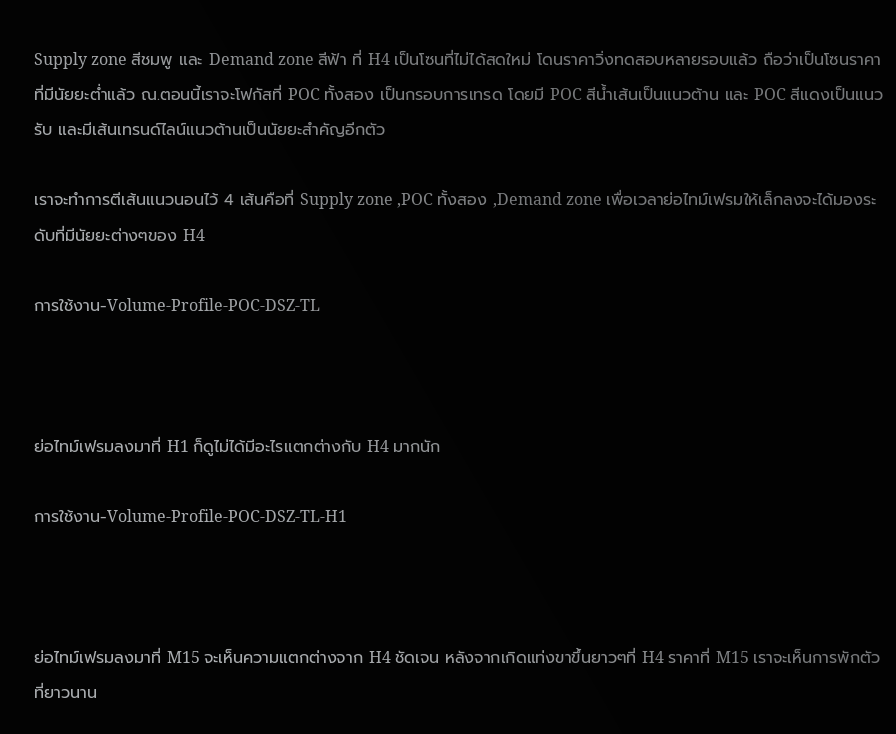Supply zone สีชมพู และ Demand zone สีฟ้า ที่ H4 เป็นโซนที่ไม่ได้สดใหม่ โดนราคาวิ่งทดสอบหลายรอบแล้ว ถือว่าเป็นโซนราคาที่มีนัยยะต่ำแล้ว ณ.ตอนนี้เราจะโฟกัสที่ POC ทั้งสอง เป็นกรอบการเทรด โดยมี POC สีน้ำเส้นเป็นแนวต้าน และ POC สีแดงเป็นแนวรับ และมีเส้นเทรนด์ไลน์แนวต้านเป็นนัยยะสำคัญอีกตัว

เราจะทำการตีเส้นแนวนอนไว้ 4 เส้นคือที่ Supply zone ,POC ทั้งสอง ,Demand zone เพื่อเวลาย่อไทม์เฟรมให้เล็กลงจะได้มองระดับที่มีนัยยะต่างๆของ H4

การใช้งาน-Volume-Profile-POC-DSZ-TL



ย่อไทม์เฟรมลงมาที่ H1 ก็ดูไม่ได้มีอะไรแตกต่างกับ H4 มากนัก

การใช้งาน-Volume-Profile-POC-DSZ-TL-H1



ย่อไทม์เฟรมลงมาที่ M15 จะเห็นความแตกต่างจาก H4 ชัดเจน หลังจากเกิดแท่งขาขึ้นยาวๆที่ H4 ราคาที่ M15 เราจะเห็นการพักตัวที่ยาวนาน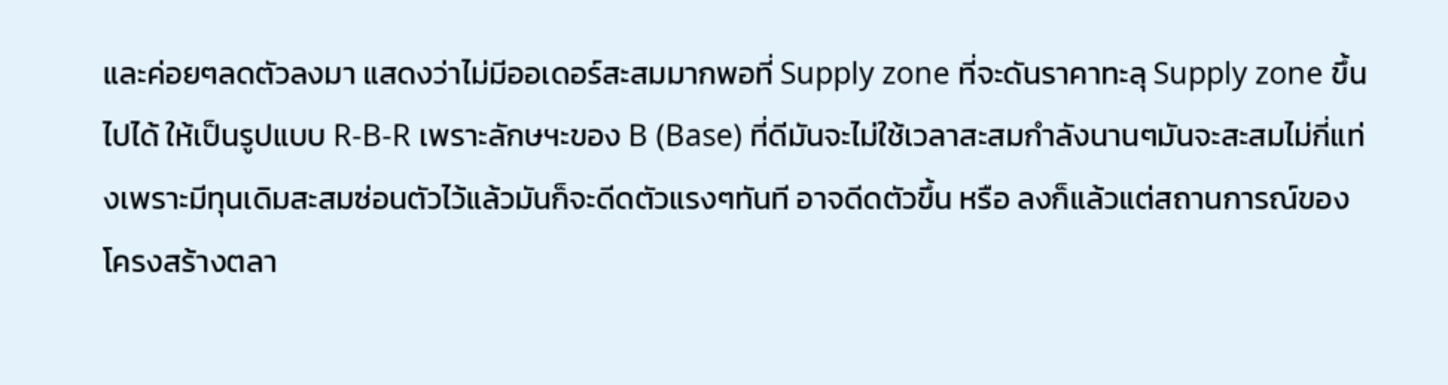และค่อยๆลดตัวลงมา แสดงว่าไม่มีออเดอร์สะสมมากพอที่ Supply zone ที่จะดันราคาทะลุ Supply zone ขึ้นไปได้ ให้เป็นรูปแบบ R-B-R เพราะลักษฯะของ B (Base) ที่ดีมันจะไม่ใช้เวลาสะสมกำลังนานๆมันจะสะสมไม่กี่แท่งเพราะมีทุนเดิมสะสมซ่อนตัวไว้แล้วมันก็จะดีดตัวแรงๆทันที อาจดีดตัวขึ้น หรือ ลงก็แล้วแต่สถานการณ์ของโครงสร้างตลา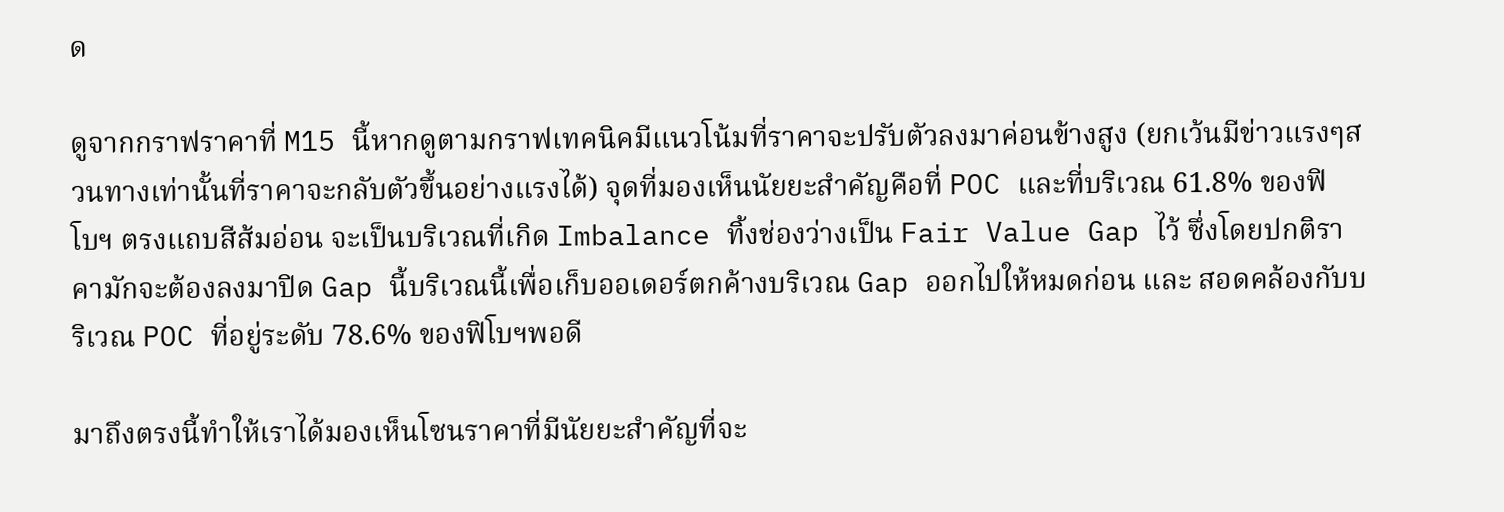ด

ดูจากกราฟราคาที่ M15 นี้หากดูตามกราฟเทคนิคมีแนวโน้มที่ราคาจะปรับตัวลงมาค่อนข้างสูง (ยกเว้นมีข่าวแรงๆสวนทางเท่านั้นที่ราคาจะกลับตัวขึ้นอย่างแรงได้) จุดที่มองเห็นนัยยะสำคัญคือที่ POC และที่บริเวณ 61.8% ของฟิโบฯ ตรงแถบสีส้มอ่อน จะเป็นบริเวณที่เกิด Imbalance ทิ้งช่องว่างเป็น Fair Value Gap ไว้ ซึ่งโดยปกติราคามักจะต้องลงมาปิด Gap นี้บริเวณนี้เพื่อเก็บออเดอร์ตกค้างบริเวณ Gap ออกไปให้หมดก่อน และ สอดคล้องกับบริเวณ POC ที่อยู่ระดับ 78.6% ของฟิโบฯพอดี

มาถึงตรงนี้ทำให้เราได้มองเห็นโซนราคาที่มีนัยยะสำคัญที่จะ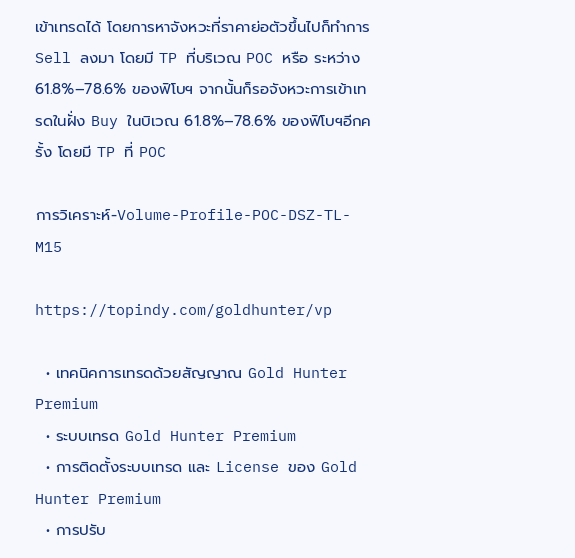เข้าเทรดได้ โดยการหาจังหวะที่ราคาย่อตัวขึ้นไปก็ทำการ Sell ลงมา โดยมี TP ที่บริเวณ POC หรือ ระหว่าง 61.8%–78.6% ของฟิโบฯ จากนั้นก็รอจังหวะการเข้าเทรดในฝั่ง Buy ในบิเวณ 61.8%–78.6% ของฟิโบฯอีกครั้ง โดยมี TP ที่ POC

การวิเคราะห์-Volume-Profile-POC-DSZ-TL-M15

https://topindy.com/goldhunter/vp

  • เทคนิคการเทรดด้วยสัญญาณ Gold Hunter Premium
  • ระบบเทรด Gold Hunter Premium
  • การติดตั้งระบบเทรด และ License ของ Gold Hunter Premium
  • การปรับ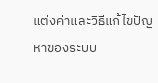แต่งค่าและวิธีแก้ไขปัญหาของระบบ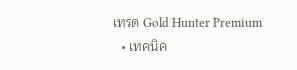เทรด Gold Hunter Premium
  • เทคนิค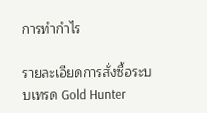การทำกำไร

รายละเอียดการสั่งซื้อระบบเทรด Gold Hunter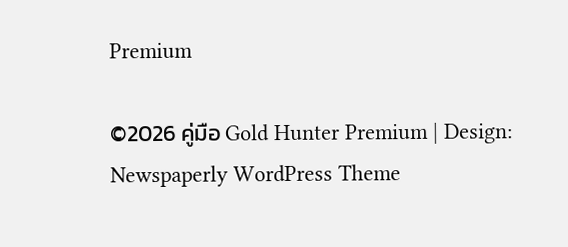Premium

©2026 คู่มือ Gold Hunter Premium | Design: Newspaperly WordPress Theme